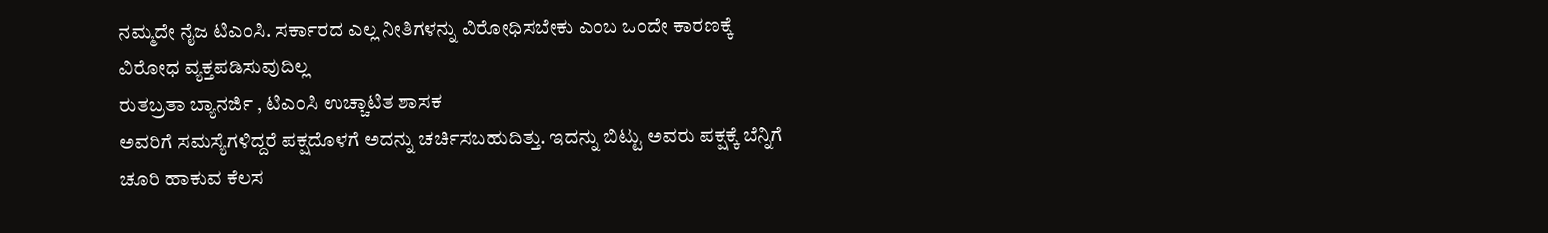ನಮ್ಮದೇ ನೈಜ ಟಿಎಂಸಿ. ಸರ್ಕಾರದ ಎಲ್ಲ ನೀತಿಗಳನ್ನು ವಿರೋಧಿಸಬೇಕು ಎಂಬ ಒಂದೇ ಕಾರಣಕ್ಕೆ ವಿರೋಧ ವ್ಯಕ್ತಪಡಿಸುವುದಿಲ್ಲ
ರುತಬ್ರತಾ ಬ್ಯಾನರ್ಜಿ , ಟಿಎಂಸಿ ಉಚ್ಚಾಟಿತ ಶಾಸಕ
ಅವರಿಗೆ ಸಮಸ್ಯೆಗಳಿದ್ದರೆ ಪಕ್ಷದೊಳಗೆ ಅದನ್ನು ಚರ್ಚಿಸಬಹುದಿತ್ತು. ಇದನ್ನು ಬಿಟ್ಟು ಅವರು ಪಕ್ಷಕ್ಕೆ ಬೆನ್ನಿಗೆ ಚೂರಿ ಹಾಕುವ ಕೆಲಸ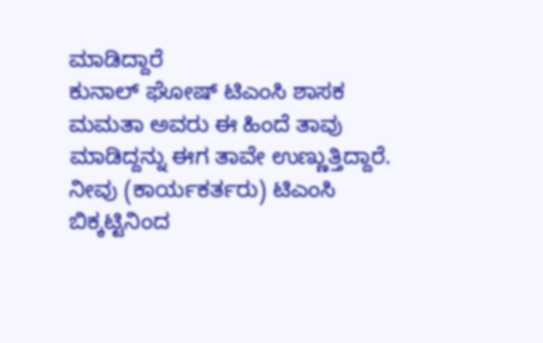ಮಾಡಿದ್ದಾರೆ
ಕುನಾಲ್ ಘೋಷ್ ಟಿಎಂಸಿ ಶಾಸಕ
ಮಮತಾ ಅವರು ಈ ಹಿಂದೆ ತಾವು ಮಾಡಿದ್ದನ್ನು ಈಗ ತಾವೇ ಉಣ್ಣುತ್ತಿದ್ದಾರೆ. ನೀವು (ಕಾರ್ಯಕರ್ತರು) ಟಿಎಂಸಿ ಬಿಕ್ಕಟ್ಟಿನಿಂದ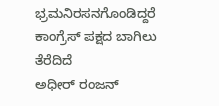ಭ್ರಮನಿರಸನಗೊಂಡಿದ್ದರೆ ಕಾಂಗ್ರೆಸ್ ಪಕ್ಷದ ಬಾಗಿಲು ತೆರೆದಿದೆ
ಅಧೀರ್ ರಂಜನ್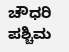ಚೌಧರಿ ಪಶ್ಚಿಮ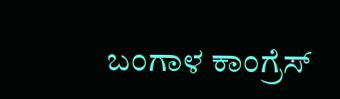ಬಂಗಾಳ ಕಾಂಗ್ರೆಸ್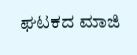ಘಟಕದ ಮಾಜಿ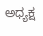ಅಧ್ಯಕ್ಷ